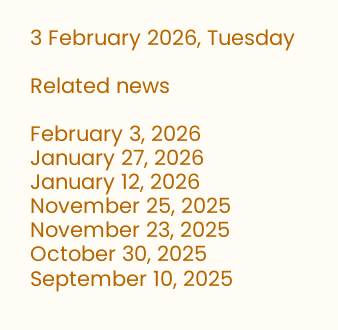3 February 2026, Tuesday

Related news

February 3, 2026
January 27, 2026
January 12, 2026
November 25, 2025
November 23, 2025
October 30, 2025
September 10, 2025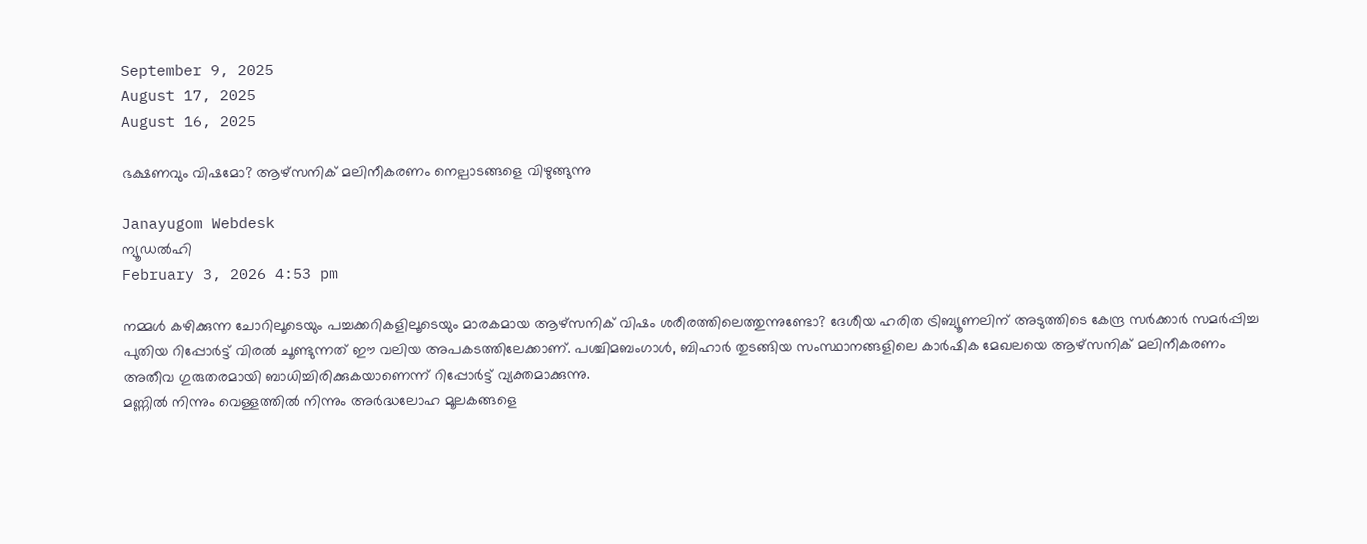September 9, 2025
August 17, 2025
August 16, 2025

ഭക്ഷണവും വിഷമോ? ആഴ്സനിക് മലിനീകരണം നെല്പാടങ്ങളെ വിഴുങ്ങുന്നു

Janayugom Webdesk
ന്യൂഡല്‍ഹി
February 3, 2026 4:53 pm

നമ്മൾ കഴിക്കുന്ന ചോറിലൂടെയും പച്ചക്കറികളിലൂടെയും മാരകമായ ആഴ്സനിക് വിഷം ശരീരത്തിലെത്തുന്നുണ്ടോ? ദേശീയ ഹരിത ട്രിബ്യൂണലിന് അടുത്തിടെ കേന്ദ്ര സർക്കാർ സമർപ്പിച്ച പുതിയ റിപ്പോർട്ട് വിരൽ ചൂണ്ടുന്നത് ഈ വലിയ അപകടത്തിലേക്കാണ്. പശ്ചിമബംഗാൾ, ബിഹാർ തുടങ്ങിയ സംസ്ഥാനങ്ങളിലെ കാർഷിക മേഖലയെ ആഴ്സനിക് മലിനീകരണം അതീവ ഗുരുതരമായി ബാധിച്ചിരിക്കുകയാണെന്ന് റിപ്പോർട്ട് വ്യക്തമാക്കുന്നു.
മണ്ണിൽ നിന്നും വെള്ളത്തിൽ നിന്നും അർദ്ധലോഹ മൂലകങ്ങളെ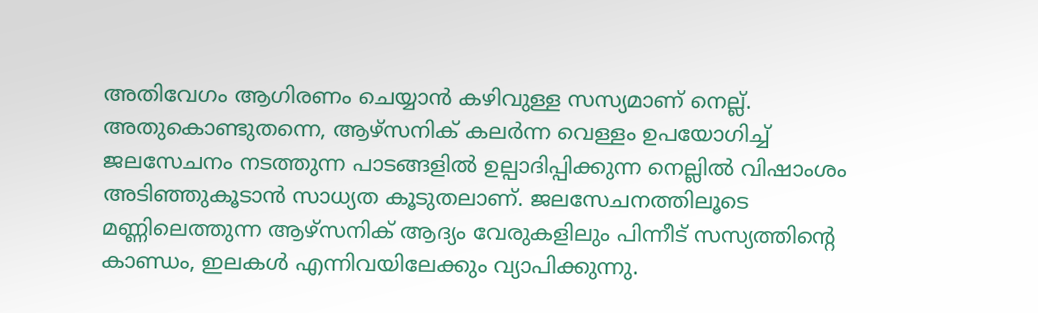അതിവേഗം ആഗിരണം ചെയ്യാൻ കഴിവുള്ള സസ്യമാണ് നെല്ല്. അതുകൊണ്ടുതന്നെ, ആഴ്സനിക് കലർന്ന വെള്ളം ഉപയോഗിച്ച് ജലസേചനം നടത്തുന്ന പാടങ്ങളിൽ ഉല്പാദിപ്പിക്കുന്ന നെല്ലിൽ വിഷാംശം അടിഞ്ഞുകൂടാൻ സാധ്യത കൂടുതലാണ്. ജലസേചനത്തിലൂടെ മണ്ണിലെത്തുന്ന ആഴ്സനിക് ആദ്യം വേരുകളിലും പിന്നീട് സസ്യത്തിന്റെ കാണ്ഡം, ഇലകൾ എന്നിവയിലേക്കും വ്യാപിക്കുന്നു.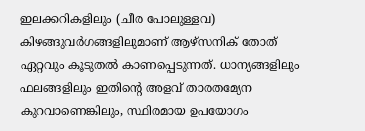ഇലക്കറികളിലും (ചീര പോലുള്ളവ) കിഴങ്ങുവർഗങ്ങളിലുമാണ് ആഴ്സനിക് തോത് ഏറ്റവും കൂടുതൽ കാണപ്പെടുന്നത്. ധാന്യങ്ങളിലും ഫലങ്ങളിലും ഇതിന്റെ അളവ് താരതമ്യേന കുറവാണെങ്കിലും, സ്ഥിരമായ ഉപയോഗം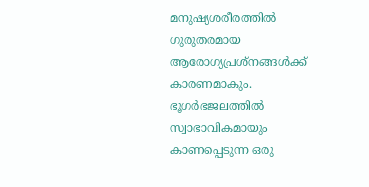മനുഷ്യശരീരത്തിൽ ഗുരുതരമായ ആരോഗ്യപ്രശ്നങ്ങൾക്ക് കാരണമാകും.
ഭൂഗർഭജലത്തിൽ സ്വാഭാവികമായും കാണപ്പെടുന്ന ഒരു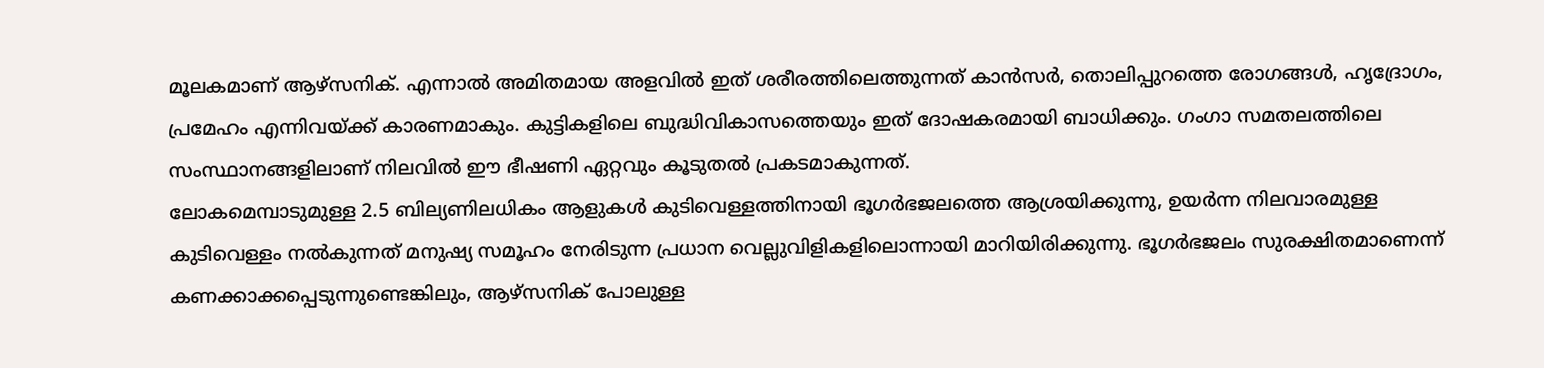മൂലകമാണ് ആഴ്സനിക്. എന്നാൽ അമിതമായ അളവിൽ ഇത് ശരീരത്തിലെത്തുന്നത് കാൻസർ, തൊലിപ്പുറത്തെ രോഗങ്ങൾ, ഹൃദ്രോഗം, പ്രമേഹം എന്നിവയ്ക്ക് കാരണമാകും. കുട്ടികളിലെ ബുദ്ധിവികാസത്തെയും ഇത് ദോഷകരമായി ബാധിക്കും. ഗംഗാ സമതലത്തിലെ സംസ്ഥാനങ്ങളിലാണ് നിലവിൽ ഈ ഭീഷണി ഏറ്റവും കൂടുതൽ പ്രകടമാകുന്നത്.
ലോകമെമ്പാടുമുള്ള 2.5 ബില്യണിലധികം ആളുകൾ കുടിവെള്ളത്തിനായി ഭൂഗർഭജലത്തെ ആശ്രയിക്കുന്നു, ഉയർന്ന നിലവാരമുള്ള കുടിവെള്ളം നൽകുന്നത് മനുഷ്യ സമൂഹം നേരിടുന്ന പ്രധാന വെല്ലുവിളികളിലൊന്നായി മാറിയിരിക്കുന്നു. ഭൂഗർഭജലം സുരക്ഷിതമാണെന്ന് കണക്കാക്കപ്പെടുന്നുണ്ടെങ്കിലും, ആഴ്സനിക് പോലുള്ള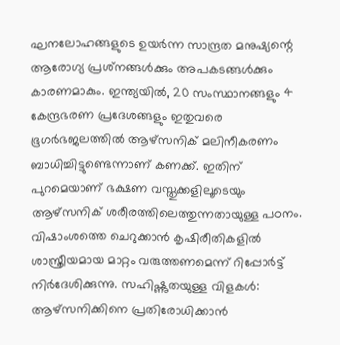ഘനലോഹങ്ങളുടെ ഉയർന്ന സാന്ദ്രത മനുഷ്യന്റെ ആരോഗ്യ പ്രശ്‌നങ്ങൾക്കും അപകടങ്ങൾക്കും കാരണമാകും. ഇന്ത്യയിൽ, 20 സംസ്ഥാനങ്ങളും 4 കേന്ദ്രഭരണ പ്രദേശങ്ങളും ഇതുവരെ ഭൂഗർഭജലത്തിൽ ആഴ്സനിക് മലിനീകരണം ബാധിച്ചിട്ടുണ്ടെന്നാണ് കണക്ക്. ഇതിന് പുറമെയാണ് ഭക്ഷണ വസ്തുക്കളിലൂടെയും ആഴ്സനിക് ശരീരത്തിലെത്തുന്നതായുള്ള പഠനം.
വിഷാംശത്തെ ചെറുക്കാൻ കൃഷിരീതികളിൽ ശാസ്ത്രീയമായ മാറ്റം വരുത്തണമെന്ന് റിപ്പോർട്ട് നിര്‍ദേശിക്കുന്നു. സഹിഷ്ണുതയുള്ള വിളകൾ: ആഴ്സനിക്കിനെ പ്രതിരോധിക്കാൻ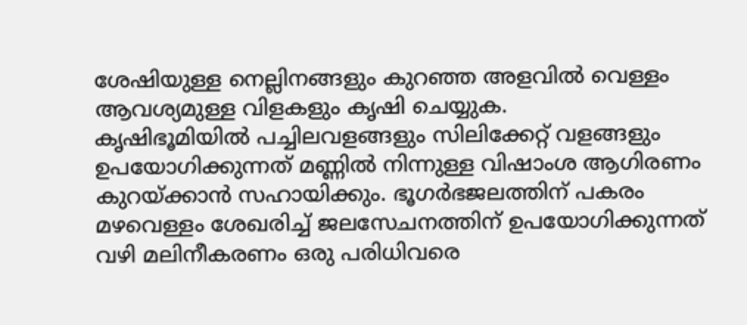ശേഷിയുള്ള നെല്ലിനങ്ങളും കുറഞ്ഞ അളവിൽ വെള്ളം ആവശ്യമുള്ള വിളകളും കൃഷി ചെയ്യുക.
കൃഷിഭൂമിയിൽ പച്ചിലവളങ്ങളും സിലിക്കേറ്റ് വളങ്ങളും ഉപയോഗിക്കുന്നത് മണ്ണിൽ നിന്നുള്ള വിഷാംശ ആഗിരണം കുറയ്ക്കാൻ സഹായിക്കും. ഭൂഗർഭജലത്തിന് പകരം മഴവെള്ളം ശേഖരിച്ച് ജലസേചനത്തിന് ഉപയോഗിക്കുന്നത് വഴി മലിനീകരണം ഒരു പരിധിവരെ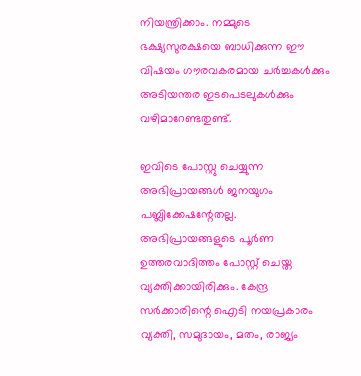നിയന്ത്രിക്കാം. നമ്മുടെ ഭക്ഷ്യസുരക്ഷയെ ബാധിക്കുന്ന ഈ വിഷയം ഗൗരവകരമായ ചർച്ചകൾക്കും അടിയന്തര ഇടപെടലുകൾക്കും വഴിമാറേണ്ടതുണ്ട്.

ഇവിടെ പോസ്റ്റു ചെയ്യുന്ന അഭിപ്രായങ്ങള്‍ ജനയുഗം പബ്ലിക്കേഷന്റേതല്ല. അഭിപ്രായങ്ങളുടെ പൂര്‍ണ ഉത്തരവാദിത്തം പോസ്റ്റ് ചെയ്ത വ്യക്തിക്കായിരിക്കും. കേന്ദ്ര സര്‍ക്കാരിന്റെ ഐടി നയപ്രകാരം വ്യക്തി, സമുദായം, മതം, രാജ്യം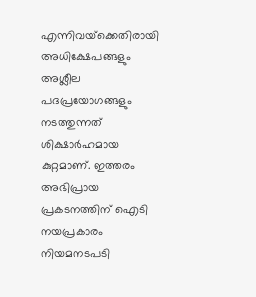എന്നിവയ്‌ക്കെതിരായി അധിക്ഷേപങ്ങളും അശ്ലീല പദപ്രയോഗങ്ങളും നടത്തുന്നത് ശിക്ഷാര്‍ഹമായ കുറ്റമാണ്. ഇത്തരം അഭിപ്രായ പ്രകടനത്തിന് ഐടി നയപ്രകാരം നിയമനടപടി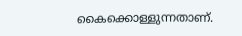കൈക്കൊള്ളുന്നതാണ്.